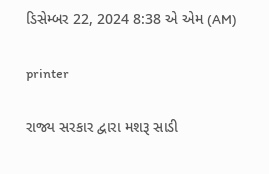ડિસેમ્બર 22, 2024 8:38 એ એમ (AM)

printer

રાજ્ય સરકાર દ્વારા મશરૂ સાડી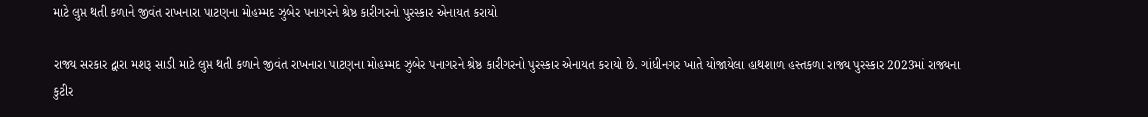માટે લુપ્ત થતી કળાને જીવંત રાખનારા પાટણના મોહમ્મદ ઝુબેર પનાગરને શ્રેષ્ઠ કારીગરનો પુરસ્કાર એનાયત કરાયો

રાજ્ય સરકાર દ્વારા મશરૂ સાડી માટે લુપ્ત થતી કળાને જીવંત રાખનારા પાટણના મોહમ્મદ ઝુબેર પનાગરને શ્રેષ્ઠ કારીગરનો પુરસ્કાર એનાયત કરાયો છે. ગાંધીનગર ખાતે યોજાયેલા હાથશાળ હસ્તકળા રાજ્ય પુરસ્કાર 2023માં રાજ્યના કુટીર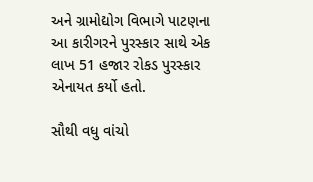અને ગ્રામોદ્યોગ વિભાગે પાટણના આ કારીગરને પુરસ્કાર સાથે એક લાખ 51 હજાર રોકડ પુરસ્કાર એનાયત કર્યો હતો.

સૌથી વધુ વાંચો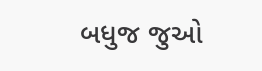બધુજ જુઓ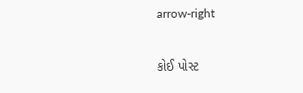arrow-right

કોઈ પોસ્ટ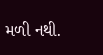મળી નથી.